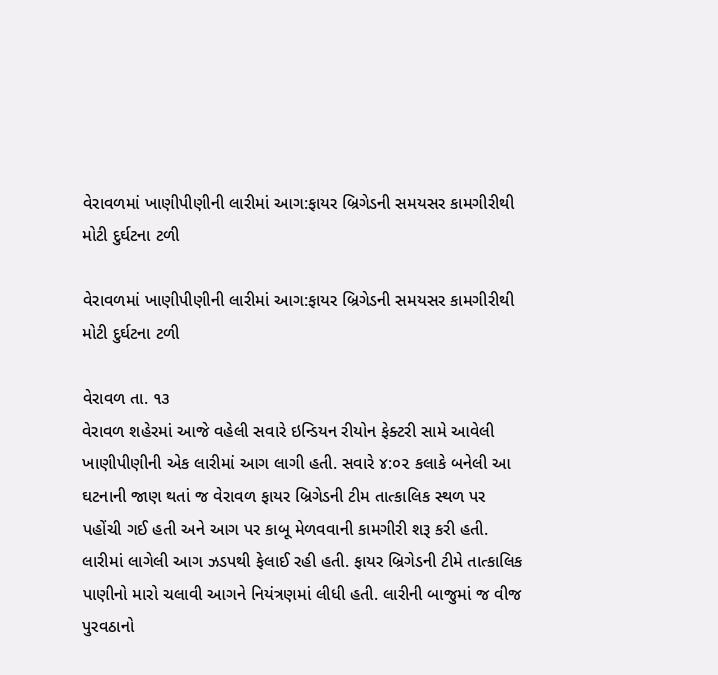વેરાવળમાં ખાણીપીણીની લારીમાં આગ:ફાયર બ્રિગેડની સમયસર કામગીરીથી મોટી દુર્ઘટના ટળી

વેરાવળમાં ખાણીપીણીની લારીમાં આગ:ફાયર બ્રિગેડની સમયસર કામગીરીથી મોટી દુર્ઘટના ટળી

વેરાવળ તા. ૧૩
વેરાવળ શહેરમાં આજે વહેલી સવારે ઇન્ડિયન રીયોન ફેક્ટરી સામે આવેલી ખાણીપીણીની એક લારીમાં આગ લાગી હતી. સવારે ૪:૦૨ કલાકે બનેલી આ ઘટનાની જાણ થતાં જ વેરાવળ ફાયર બ્રિગેડની ટીમ તાત્કાલિક સ્થળ પર પહોંચી ગઈ હતી અને આગ પર કાબૂ મેળવવાની કામગીરી શરૂ કરી હતી. લારીમાં લાગેલી આગ ઝડપથી ફેલાઈ રહી હતી. ફાયર બ્રિગેડની ટીમે તાત્કાલિક પાણીનો મારો ચલાવી આગને નિયંત્રણમાં લીધી હતી. લારીની બાજુમાં જ વીજ પુરવઠાનો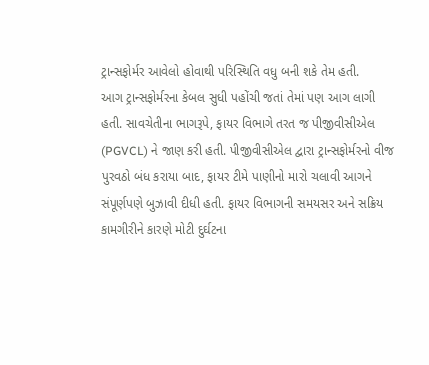ટ્રાન્સફોર્મર આવેલો હોવાથી પરિસ્થિતિ વધુ બની શકે તેમ હતી.
આગ ટ્રાન્સફોર્મરના કેબલ સુધી પહોંચી જતાં તેમાં પણ આગ લાગી હતી. સાવચેતીના ભાગરૂપે, ફાયર વિભાગે તરત જ પીજીવીસીએલ (PGVCL) ને જાણ કરી હતી. પીજીવીસીએલ દ્વારા ટ્રાન્સફોર્મરનો વીજ પુરવઠો બંધ કરાયા બાદ, ફાયર ટીમે પાણીનો મારો ચલાવી આગને સંપૂર્ણપણે બુઝાવી દીધી હતી. ફાયર વિભાગની સમયસર અને સક્રિય કામગીરીને કારણે મોટી દુર્ઘટના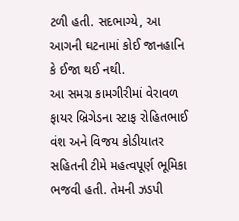ટળી હતી. સદભાગ્યે, આ આગની ઘટનામાં કોઈ જાનહાનિ કે ઈજા થઈ નથી.
આ સમગ્ર કામગીરીમાં વેરાવળ ફાયર બ્રિગેડના સ્ટાફ રોહિતભાઈ વંશ અને વિજય કોડીયાતર સહિતની ટીમે મહત્વપૂર્ણ ભૂમિકા ભજવી હતી. તેમની ઝડપી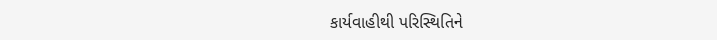કાર્યવાહીથી પરિસ્થિતિને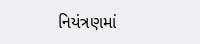નિયંત્રણમાં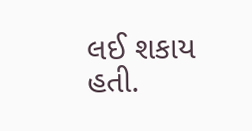લઈ શકાય હતી.